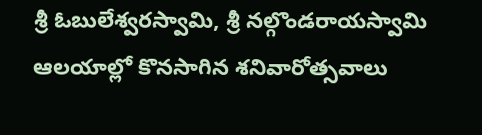శ్రీ ఓబులేశ్వరస్వామి, శ్రీ నల్గొండరాయస్వామి ఆలయాల్లో కొనసాగిన శనివారోత్సవాలు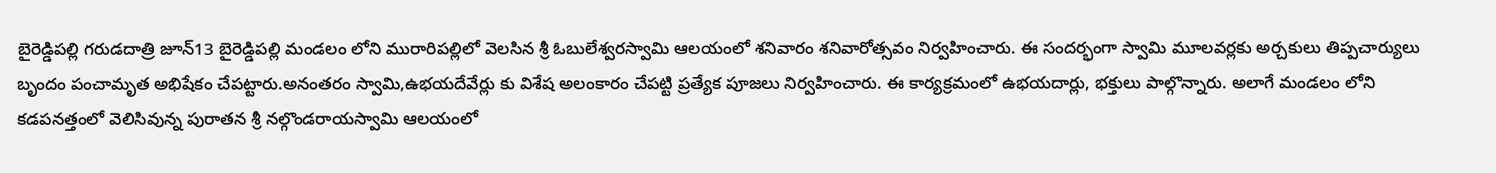బైరెడ్డిపల్లి గరుడదాత్రి జూన్13 బైరెడ్డిపల్లి మండలం లోని మురారిపల్లిలో వెలసిన శ్రీ ఓబులేశ్వరస్వామి ఆలయంలో శనివారం శనివారోత్సవం నిర్వహించారు. ఈ సందర్భంగా స్వామి మూలవర్లకు అర్చకులు తిప్పచార్యులు బృందం పంచామృత అభిషేకం చేపట్టారు.అనంతరం స్వామి,ఉభయదేవేర్లు కు విశేష అలంకారం చేపట్టి ప్రత్యేక పూజలు నిర్వహించారు. ఈ కార్యక్రమంలో ఉభయదార్లు, భక్తులు పాల్గొన్నారు. అలాగే మండలం లోని కడపనత్తంలో వెలిసివున్న పురాతన శ్రీ నల్గొండరాయస్వామి ఆలయంలో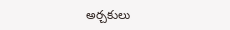అర్చకులు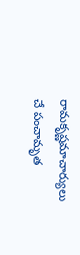రామకృష్ణమాచార్యులు చే పంచామృత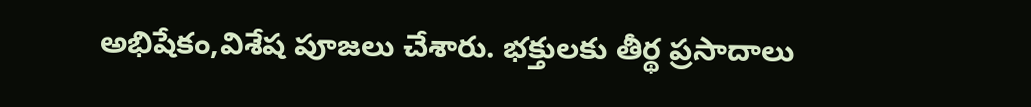అభిషేకం,విశేష పూజలు చేశారు. భక్తులకు తీర్థ ప్రసాదాలు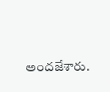అందజేశారు.